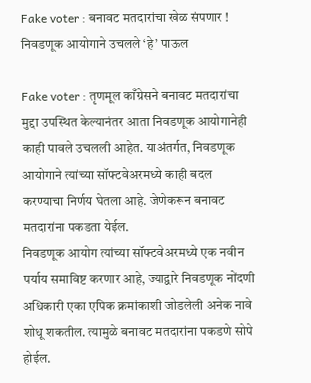Fake voter : बनावट मतदारांचा खेळ संपणार ! निवडणूक आयोगाने उचलले ‘हे’ पाऊल

Fake voter : तृणमूल काँग्रेसने बनावट मतदारांचा मुद्दा उपस्थित केल्यानंतर आता निवडणूक आयोगानेही काही पावले उचलली आहेत. याअंतर्गत, निवडणूक आयोगाने त्यांच्या सॉफ्टवेअरमध्ये काही बदल करण्याचा निर्णय घेतला आहे. जेणेकरून बनावट मतदारांना पकडता येईल.
निवडणूक आयोग त्यांच्या सॉफ्टवेअरमध्ये एक नवीन पर्याय समाविष्ट करणार आहे, ज्याद्वारे निवडणूक नोंदणी अधिकारी एका एपिक क्रमांकाशी जोडलेली अनेक नावे शोधू शकतील. त्यामुळे बनावट मतदारांना पकडणे सोपे होईल.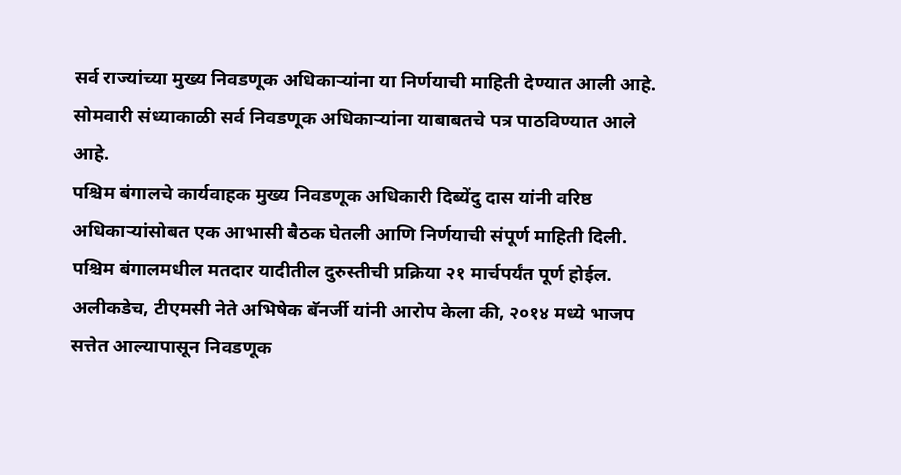सर्व राज्यांच्या मुख्य निवडणूक अधिकाऱ्यांना या निर्णयाची माहिती देण्यात आली आहे. सोमवारी संध्याकाळी सर्व निवडणूक अधिकाऱ्यांना याबाबतचे पत्र पाठविण्यात आले आहे.
पश्चिम बंगालचे कार्यवाहक मुख्य निवडणूक अधिकारी दिब्येंदु दास यांनी वरिष्ठ अधिकाऱ्यांसोबत एक आभासी बैठक घेतली आणि निर्णयाची संपूर्ण माहिती दिली. पश्चिम बंगालमधील मतदार यादीतील दुरुस्तीची प्रक्रिया २१ मार्चपर्यंत पूर्ण होईल.
अलीकडेच, टीएमसी नेते अभिषेक बॅनर्जी यांनी आरोप केला की, २०१४ मध्ये भाजप सत्तेत आल्यापासून निवडणूक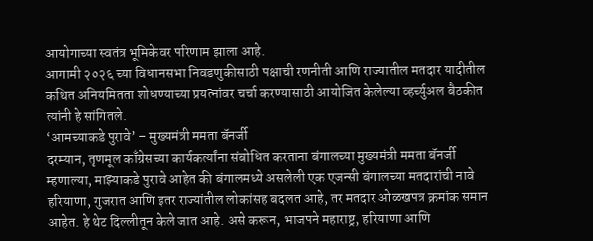आयोगाच्या स्वतंत्र भूमिकेवर परिणाम झाला आहे.
आगामी २०२६ च्या विधानसभा निवडणुकीसाठी पक्षाची रणनीती आणि राज्यातील मतदार यादीतील कथित अनियमितता शोधण्याच्या प्रयत्नांवर चर्चा करण्यासाठी आयोजित केलेल्या व्हर्च्युअल बैठकीत त्यांनी हे सांगितले.
‘आमच्याकडे पुरावे’ – मुख्यमंत्री ममता बॅनर्जी
दरम्यान, तृणमूल काँग्रेसच्या कार्यकर्त्यांना संबोधित करताना बंगालच्या मुख्यमंत्री ममता बॅनर्जी म्हणाल्या, माझ्याकडे पुरावे आहेत की बंगालमध्ये असलेली एक एजन्सी बंगालच्या मतदारांची नावे हरियाणा, गुजरात आणि इतर राज्यांतील लोकांसह बदलत आहे, तर मतदार ओळखपत्र क्रमांक समान आहेत. हे थेट दिल्लीतून केले जात आहे. असे करून, भाजपने महाराष्ट्र, हरियाणा आणि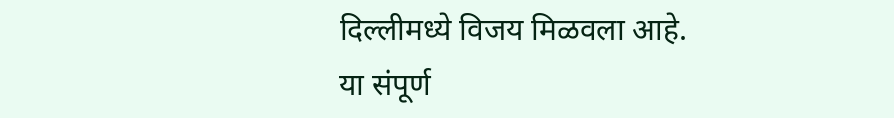दिल्लीमध्ये विजय मिळवला आहे. या संपूर्ण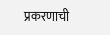प्रकरणाची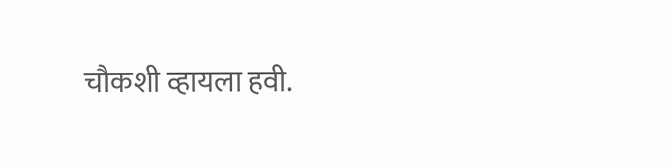चौकशी व्हायला हवी.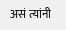असं त्यांनी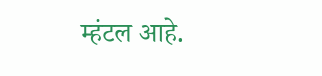म्हंटल आहे.